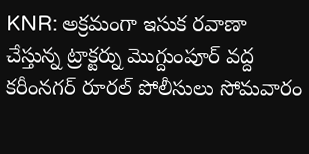KNR: అక్రమంగా ఇసుక రవాణా చేస్తున్న ట్రాక్టర్ను మొగ్దుంపూర్ వద్ద కరీంనగర్ రూరల్ పోలీసులు సోమవారం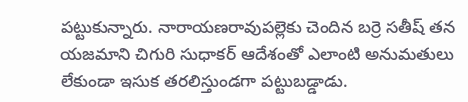పట్టుకున్నారు. నారాయణరావుపల్లెకు చెందిన బర్రె సతీష్ తన యజమాని చిగురి సుధాకర్ ఆదేశంతో ఎలాంటి అనుమతులు లేకుండా ఇసుక తరలిస్తుండగా పట్టుబడ్డాడు.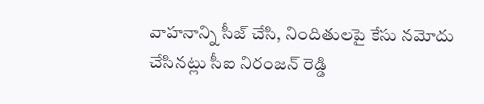వాహనాన్ని సీజ్ చేసి, నిందితులపై కేసు నమోదు చేసినట్లు సీఐ నిరంజన్ రెడ్డి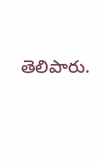తెలిపారు.